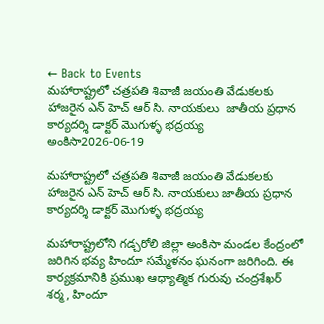← Back to Events
మహారాష్ట్రలో చత్రపతి శివాజీ జయంతి వేడుకలకు హాజరైన ఎన్ హెచ్ ఆర్ సి. నాయకులు  జాతీయ ప్రధాన కార్యదర్శి డాక్టర్ మొగుళ్ళ భద్రయ్య
అంకిసా2026-06-19

మహారాష్ట్రలో చత్రపతి శివాజీ జయంతి వేడుకలకు హాజరైన ఎన్ హెచ్ ఆర్ సి. నాయకులు జాతీయ ప్రధాన కార్యదర్శి డాక్టర్ మొగుళ్ళ భద్రయ్య

మహారాష్ట్రలోని గడ్చరోలి జిల్లా అంకిసా మండల కేంద్రంలో జరిగిన భవ్య హిందూ సమ్మేళనం ఘనంగా జరిగింది. ఈ కార్యక్రమానికి ప్రముఖ ఆధ్యాత్మిక గురువు చంద్రశేఖర్ శర్మ, హిందూ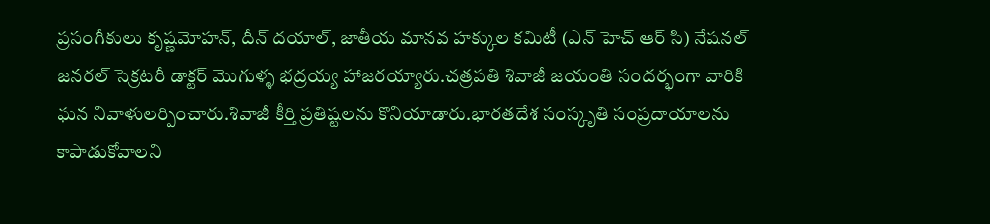ప్రసంగీకులు కృష్ణమోహన్, దీన్ దయాల్, జాతీయ మానవ హక్కుల కమిటీ (ఎన్ హెచ్ ఆర్ సి) నేషనల్ జనరల్ సెక్రటరీ డాక్టర్ మొగుళ్ళ భద్రయ్య హాజరయ్యారు.చత్రపతి శివాజీ జయంతి సందర్భంగా వారికి ఘన నివాళులర్పించారు.శివాజీ కీర్తి ప్రతిష్టలను కొనియాడారు.భారతదేశ సంస్కృతి సంప్రదాయాలను కాపాడుకోవాలని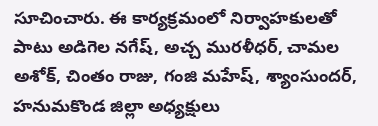సూచించారు. ఈ కార్యక్రమంలో నిర్వాహకులతో పాటు అడిగెల నగేష్, అచ్చ మురళీధర్, చామల అశోక్, చింతం రాజు, గంజి మహేష్, శ్యాంసుందర్, హనుమకొండ జిల్లా అధ్యక్షులు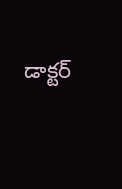డాక్టర్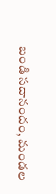బండి సదానందం, మండల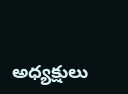అధ్యక్షులు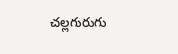చల్లగురుగు